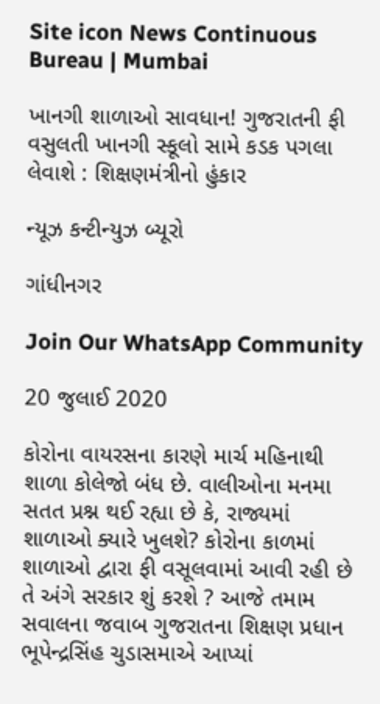Site icon News Continuous Bureau | Mumbai

ખાનગી શાળાઓ સાવધાન! ગુજરાતની ફી વસુલતી ખાનગી સ્કૂલો સામે કડક પગલા લેવાશે : શિક્ષણમંત્રીનો હુંકાર

ન્યૂઝ કન્ટીન્યુઝ બ્યૂરો

ગાંધીનગર

Join Our WhatsApp Community

20 જુલાઈ 2020

કોરોના વાયરસના કારણે માર્ચ મહિનાથી શાળા કોલેજો બંધ છે. વાલીઓના મનમા સતત પ્રશ્ન થઈ રહ્યા છે કે, રાજ્યમાં શાળાઓ ક્યારે ખુલશે? કોરોના કાળમાં શાળાઓ દ્વારા ફી વસૂલવામાં આવી રહી છે તે અંગે સરકાર શું કરશે ? આજે તમામ સવાલના જવાબ ગુજરાતના શિક્ષણ પ્રધાન ભૂપેન્દ્રસિંહ ચુડાસમાએ આપ્યાં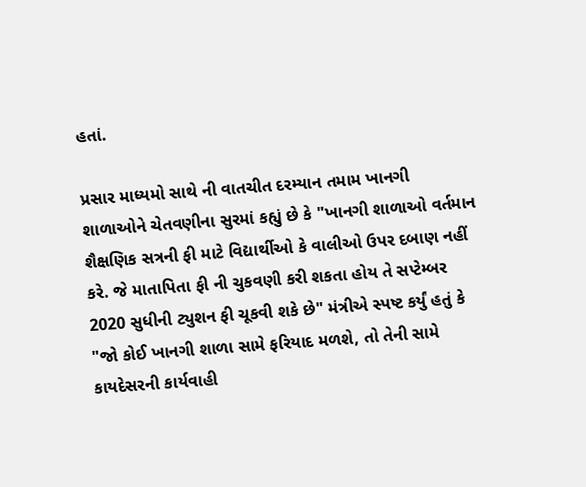હતાં.

પ્રસાર માધ્યમો સાથે ની વાતચીત દરમ્યાન તમામ ખાનગી શાળાઓને ચેતવણીના સુરમાં કહ્યું છે કે "ખાનગી શાળાઓ વર્તમાન શૈક્ષણિક સત્રની ફી માટે વિદ્યાર્થીઓ કે વાલીઓ ઉપર દબાણ નહીં કરે. જે માતાપિતા ફી ની ચુકવણી કરી શકતા હોય તે સપ્ટેમ્બર 2020 સુધીની ટ્યુશન ફી ચૂકવી શકે છે" મંત્રીએ સ્પષ્ટ કર્યું હતું કે "જો કોઈ ખાનગી શાળા સામે ફરિયાદ મળશે, તો તેની સામે કાયદેસરની કાર્યવાહી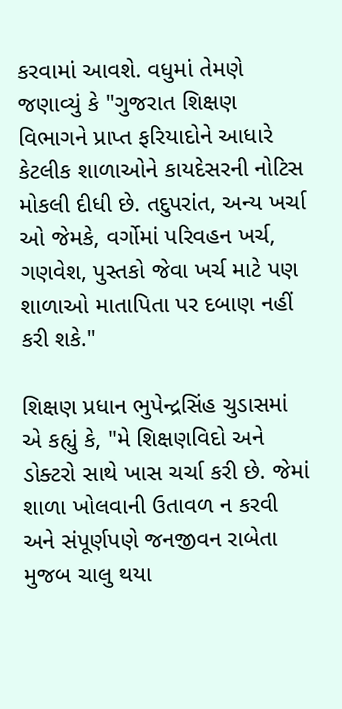કરવામાં આવશે. વધુમાં તેમણે જણાવ્યું કે "ગુજરાત શિક્ષણ વિભાગને પ્રાપ્ત ફરિયાદોને આધારે કેટલીક શાળાઓને કાયદેસરની નોટિસ મોકલી દીધી છે. તદુપરાંત, અન્ય ખર્ચા ઓ જેમકે, વર્ગોમાં પરિવહન ખર્ચ, ગણવેશ, પુસ્તકો જેવા ખર્ચ માટે પણ શાળાઓ માતાપિતા પર દબાણ નહીં કરી શકે."

શિક્ષણ પ્રધાન ભુપેન્દ્રસિંહ ચુડાસમાં એ કહ્યું કે, "મે શિક્ષણવિદો અને ડોક્ટરો સાથે ખાસ ચર્ચા કરી છે. જેમાં શાળા ખોલવાની ઉતાવળ ન કરવી અને સંપૂર્ણપણે જનજીવન રાબેતા મુજબ ચાલુ થયા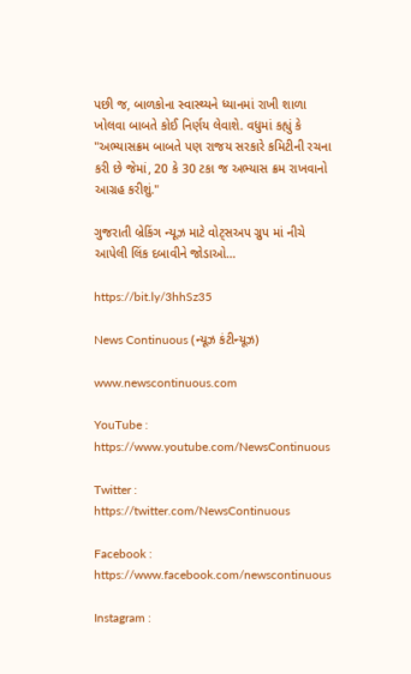પછી જ, બાળકોના સ્વાસ્થ્યને ધ્યાનમાં રાખી શાળા ખોલવા બાબતે કોઈ નિર્ણય લેવાશે. વધુમાં કહ્યું કે "અભ્યાસક્રમ બાબતે પણ રાજય સરકારે કમિટીની રચના કરી છે જેમાં, 20 કે 30 ટકા જ અભ્યાસ ક્રમ રાખવાનો આગ્રહ કરીશું."

ગુજરાતી બ્રેકિંગ ન્યૂઝ માટે વોટ્સઅપ ગ્રુપ માં નીચે આપેલી લિંક દબાવીને જોડાઓ…

https://bit.ly/3hhSz35

News Continuous (ન્યૂઝ કંટીન્યૂઝ)

www.newscontinuous.com

YouTube : https://www.youtube.com/NewsContinuous

Twitter : https://twitter.com/NewsContinuous

Facebook : https://www.facebook.com/newscontinuous

Instagram :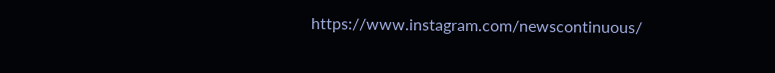https://www.instagram.com/newscontinuous/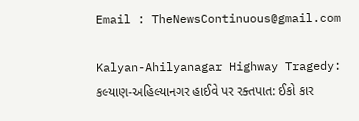Email : TheNewsContinuous@gmail.com

Kalyan-Ahilyanagar Highway Tragedy: કલ્યાણ-અહિલ્યાનગર હાઈવે પર રક્તપાત: ઈકો કાર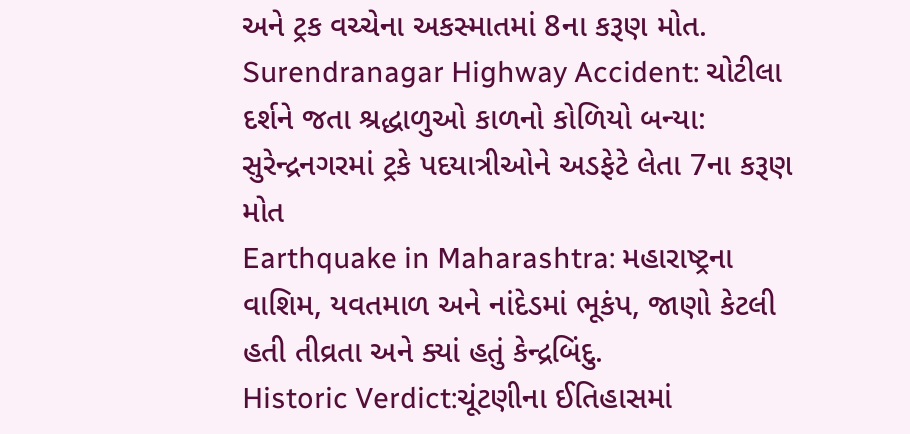અને ટ્રક વચ્ચેના અકસ્માતમાં 8ના કરૂણ મોત.
Surendranagar Highway Accident: ચોટીલા દર્શને જતા શ્રદ્ધાળુઓ કાળનો કોળિયો બન્યા: સુરેન્દ્રનગરમાં ટ્રકે પદયાત્રીઓને અડફેટે લેતા 7ના કરૂણ મોત
Earthquake in Maharashtra: મહારાષ્ટ્રના વાશિમ, યવતમાળ અને નાંદેડમાં ભૂકંપ, જાણો કેટલી હતી તીવ્રતા અને ક્યાં હતું કેન્દ્રબિંદુ.
Historic Verdict:ચૂંટણીના ઈતિહાસમાં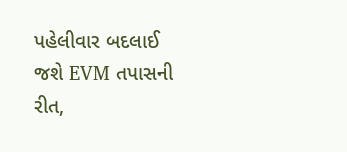પહેલીવાર બદલાઈ જશે EVM તપાસની રીત,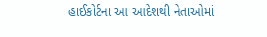હાઈકોર્ટના આ આદેશથી નેતાઓમાં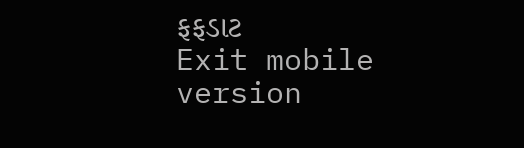ફફડાટ
Exit mobile version